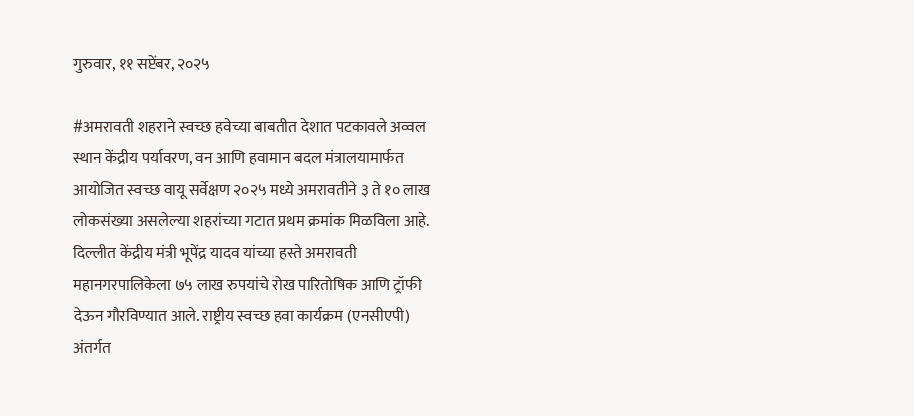गुरुवार, ११ सप्टेंबर, २०२५

#अमरावती शहराने स्वच्छ हवेच्या बाबतीत देशात पटकावले अव्वल स्थान केंद्रीय पर्यावरण, वन आणि हवामान बदल मंत्रालयामार्फत आयोजित स्वच्छ वायू सर्वेक्षण २०२५ मध्ये अमरावतीने ३ ते १० लाख लोकसंख्या असलेल्या शहरांच्या गटात प्रथम क्रमांक मिळविला आहे. दिल्लीत केंद्रीय मंत्री भूपेंद्र यादव यांच्या हस्ते अमरावती महानगरपालिकेला ७५ लाख रुपयांचे रोख पारितोषिक आणि ट्रॉफी देऊन गौरविण्यात आले. राष्ट्रीय स्वच्छ हवा कार्यक्रम (एनसीएपी) अंतर्गत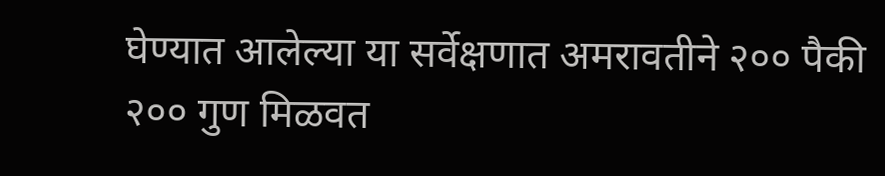घेण्यात आलेल्या या सर्वेक्षणात अमरावतीने २०० पैकी २०० गुण मिळवत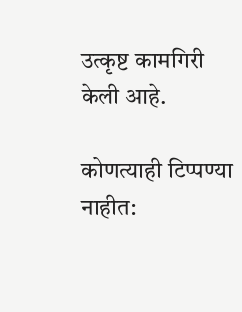उत्कृष्ट कामगिरी केली आहे.

कोणत्याही टिप्पण्‍या नाहीत: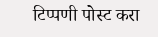टिप्पणी पोस्ट करा